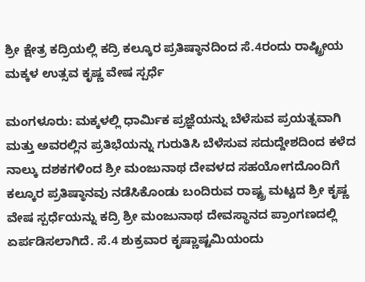ಶ್ರೀ ಕ್ಷೇತ್ರ ಕದ್ರಿಯಲ್ಲಿ ಕದ್ರಿ ಕಲ್ಕೂರ ಪ್ರತಿಷ್ಠಾನದಿಂದ ಸೆ.4ರಂದು ರಾಷ್ಟ್ರೀಯ ಮಕ್ಕಳ ಉತ್ಸವ ಕೃಷ್ಣ ವೇಷ ಸ್ಪರ್ಧೆ

ಮಂಗಳೂರು: ಮಕ್ಕಳಲ್ಲಿ ಧಾರ್ಮಿಕ ಪ್ರಜ್ಞೆಯನ್ನು ಬೆಳೆಸುವ ಪ್ರಯತ್ನವಾಗಿ ಮತ್ತು ಅವರಲ್ಲಿನ ಪ್ರತಿಭೆಯನ್ನು ಗುರುತಿಸಿ ಬೆಳೆಸುವ ಸದುದ್ದೇಶದಿಂದ ಕಳೆದ ನಾಲ್ಕು ದಶಕಗಳಿಂದ ಶ್ರೀ ಮಂಜುನಾಥ ದೇವಳದ ಸಹಯೋಗದೊಂದಿಗೆ ಕಲ್ಕೂರ ಪ್ರತಿಷ್ಠಾನವು ನಡೆಸಿಕೊಂಡು ಬಂದಿರುವ ರಾಷ್ಟ್ರ ಮಟ್ಟದ ಶ್ರೀ ಕೃಷ್ಣ ವೇಷ ಸ್ಪರ್ಧೆಯನ್ನು ಕದ್ರಿ ಶ್ರೀ ಮಂಜುನಾಥ ದೇವಸ್ಥಾನದ ಪ್ರಾಂಗಣದಲ್ಲಿ ಏರ್ಪಡಿಸಲಾಗಿದೆ. ಸೆ.4 ಶುಕ್ರವಾರ ಕೃಷ್ಣಾಷ್ಟಮಿಯಂದು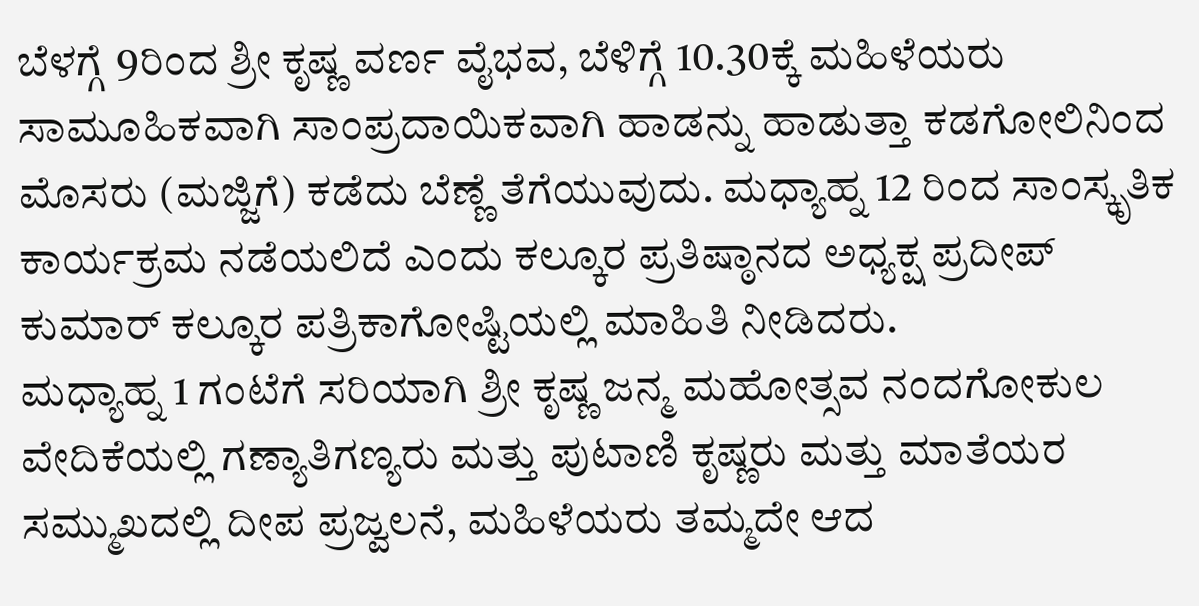ಬೆಳಗ್ಗೆ 9ರಿಂದ ಶ್ರೀ ಕೃಷ್ಣ ವರ್ಣ ವೈಭವ, ಬೆಳಿಗ್ಗೆ 10.30ಕ್ಕೆ ಮಹಿಳೆಯರು ಸಾಮೂಹಿಕವಾಗಿ ಸಾಂಪ್ರದಾಯಿಕವಾಗಿ ಹಾಡನ್ನು ಹಾಡುತ್ತಾ ಕಡಗೋಲಿನಿಂದ ಮೊಸರು (ಮಜ್ಜಿಗೆ) ಕಡೆದು ಬೆಣ್ಣೆ ತೆಗೆಯುವುದು. ಮಧ್ಯಾಹ್ನ 12 ರಿಂದ ಸಾಂಸ್ಕೃತಿಕ ಕಾರ್ಯಕ್ರಮ ನಡೆಯಲಿದೆ ಎಂದು ಕಲ್ಕೂರ ಪ್ರತಿಷ್ಠಾನದ ಅಧ್ಯಕ್ಷ ಪ್ರದೀಪ್ ಕುಮಾರ್ ಕಲ್ಕೂರ ಪತ್ರಿಕಾಗೋಷ್ಟಿಯಲ್ಲಿ ಮಾಹಿತಿ ನೀಡಿದರು.
ಮಧ್ಯಾಹ್ನ 1 ಗಂಟೆಗೆ ಸರಿಯಾಗಿ ಶ್ರೀ ಕೃಷ್ಣ ಜನ್ಮ ಮಹೋತ್ಸವ ನಂದಗೋಕುಲ ವೇದಿಕೆಯಲ್ಲಿ ಗಣ್ಯಾತಿಗಣ್ಯರು ಮತ್ತು ಪುಟಾಣಿ ಕೃಷ್ಣರು ಮತ್ತು ಮಾತೆಯರ ಸಮ್ಮುಖದಲ್ಲಿ ದೀಪ ಪ್ರಜ್ವಲನೆ, ಮಹಿಳೆಯರು ತಮ್ಮದೇ ಆದ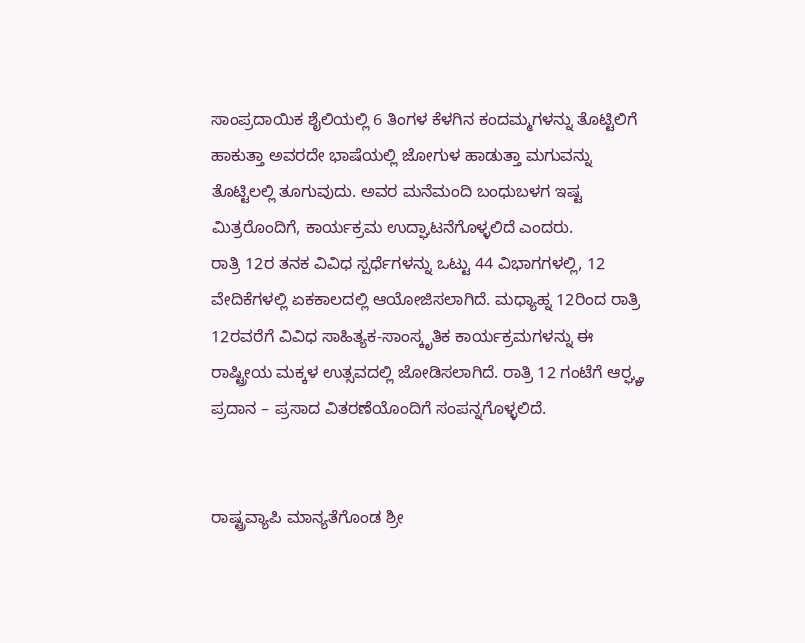ಸಾಂಪ್ರದಾಯಿಕ ಶೈಲಿಯಲ್ಲಿ 6 ತಿಂಗಳ ಕೆಳಗಿನ ಕಂದಮ್ಮಗಳನ್ನು ತೊಟ್ಟಿಲಿಗೆ ಹಾಕುತ್ತಾ ಅವರದೇ ಭಾಷೆಯಲ್ಲಿ ಜೋಗುಳ ಹಾಡುತ್ತಾ ಮಗುವನ್ನು ತೊಟ್ಟಿಲಲ್ಲಿ ತೂಗುವುದು. ಅವರ ಮನೆಮಂದಿ ಬಂಧುಬಳಗ ಇಷ್ಟ ಮಿತ್ರರೊಂದಿಗೆ, ಕಾರ್ಯಕ್ರಮ ಉದ್ಘಾಟನೆಗೊಳ್ಳಲಿದೆ ಎಂದರು.
ರಾತ್ರಿ 12ರ ತನಕ ವಿವಿಧ ಸ್ಪರ್ಧೆಗಳನ್ನು ಒಟ್ಟು 44 ವಿಭಾಗಗಳಲ್ಲಿ, 12 ವೇದಿಕೆಗಳಲ್ಲಿ ಏಕಕಾಲದಲ್ಲಿ ಆಯೋಜಿಸಲಾಗಿದೆ. ಮಧ್ಯಾಹ್ನ 12ರಿಂದ ರಾತ್ರಿ 12ರವರೆಗೆ ವಿವಿಧ ಸಾಹಿತ್ಯಕ-ಸಾಂಸ್ಕೃತಿಕ ಕಾರ್ಯಕ್ರಮಗಳನ್ನು ಈ ರಾಷ್ಟ್ರೀಯ ಮಕ್ಕಳ ಉತ್ಸವದಲ್ಲಿ ಜೋಡಿಸಲಾಗಿದೆ. ರಾತ್ರಿ 12 ಗಂಟೆಗೆ ಆರ್ರ್ಘ್ಯ ಪ್ರದಾನ – ಪ್ರಸಾದ ವಿತರಣೆಯೊಂದಿಗೆ ಸಂಪನ್ನಗೊಳ್ಳಲಿದೆ.


ರಾಷ್ಟ್ರವ್ಯಾಪಿ ಮಾನ್ಯತೆಗೊಂಡ ಶ್ರೀ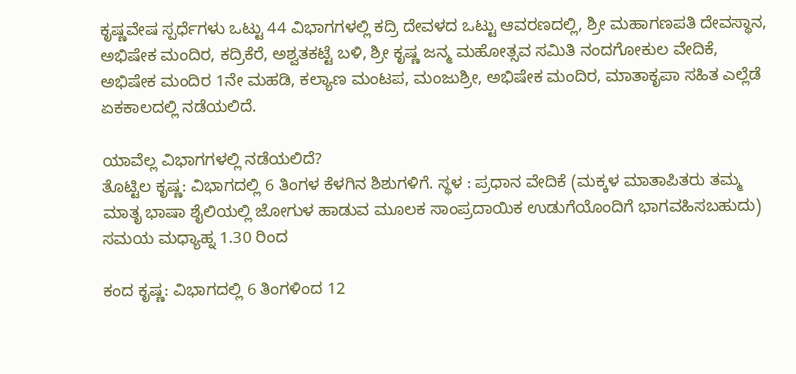ಕೃಷ್ಣವೇಷ ಸ್ಪರ್ಧೆಗಳು ಒಟ್ಟು 44 ವಿಭಾಗಗಳಲ್ಲಿ ಕದ್ರಿ ದೇವಳದ ಒಟ್ಟು ಆವರಣದಲ್ಲಿ, ಶ್ರೀ ಮಹಾಗಣಪತಿ ದೇವಸ್ಥಾನ, ಅಭಿಷೇಕ ಮಂದಿರ, ಕದ್ರಿಕೆರೆ, ಅಶ್ವತಕಟ್ಟೆ ಬಳಿ, ಶ್ರೀ ಕೃಷ್ಣ ಜನ್ಮ ಮಹೋತ್ಸವ ಸಮಿತಿ ನಂದಗೋಕುಲ ವೇದಿಕೆ, ಅಭಿಷೇಕ ಮಂದಿರ 1ನೇ ಮಹಡಿ, ಕಲ್ಯಾಣ ಮಂಟಪ, ಮಂಜುಶ್ರೀ, ಅಭಿಷೇಕ ಮಂದಿರ, ಮಾತಾಕೃಪಾ ಸಹಿತ ಎಲ್ಲೆಡೆ ಏಕಕಾಲದಲ್ಲಿ ನಡೆಯಲಿದೆ.

ಯಾವೆಲ್ಲ ವಿಭಾಗಗಳಲ್ಲಿ ನಡೆಯಲಿದೆ?
ತೊಟ್ಟಿಲ ಕೃಷ್ಣ: ವಿಭಾಗದಲ್ಲಿ 6 ತಿಂಗಳ ಕೆಳಗಿನ ಶಿಶುಗಳಿಗೆ. ಸ್ಥಳ : ಪ್ರಧಾನ ವೇದಿಕೆ (ಮಕ್ಕಳ ಮಾತಾಪಿತರು ತಮ್ಮ ಮಾತೃ ಭಾಷಾ ಶೈಲಿಯಲ್ಲಿ ಜೋಗುಳ ಹಾಡುವ ಮೂಲಕ ಸಾಂಪ್ರದಾಯಿಕ ಉಡುಗೆಯೊಂದಿಗೆ ಭಾಗವಹಿಸಬಹುದು) ಸಮಯ ಮಧ್ಯಾಹ್ನ 1.30 ರಿಂದ

ಕಂದ ಕೃಷ್ಣ: ವಿಭಾಗದಲ್ಲಿ 6 ತಿಂಗಳಿಂದ 12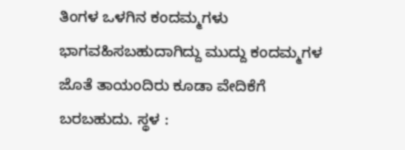ತಿಂಗಳ ಒಳಗಿನ ಕಂದಮ್ಮಗಳು ಭಾಗವಹಿಸಬಹುದಾಗಿದ್ದು ಮುದ್ದು ಕಂದಮ್ಮಗಳ ಜೊತೆ ತಾಯಂದಿರು ಕೂಡಾ ವೇದಿಕೆಗೆ ಬರಬಹುದು. ಸ್ಥಳ :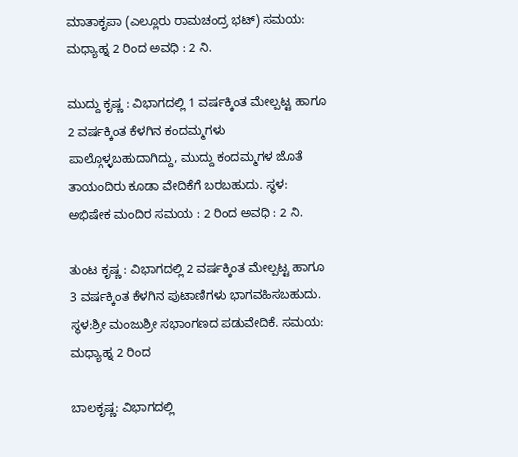ಮಾತಾಕೃಪಾ (ಎಲ್ಲೂರು ರಾಮಚಂದ್ರ ಭಟ್) ಸಮಯ: ಮಧ್ಯಾಹ್ನ 2 ರಿಂದ ಅವಧಿ : 2 ನಿ.

ಮುದ್ದು ಕೃಷ್ಣ : ವಿಭಾಗದಲ್ಲಿ 1 ವರ್ಷಕ್ಕಿಂತ ಮೇಲ್ಪಟ್ಟ ಹಾಗೂ 2 ವರ್ಷಕ್ಕಿಂತ ಕೆಳಗಿನ ಕಂದಮ್ಮಗಳು ಪಾಲ್ಗೊಳ್ಳಬಹುದಾಗಿದ್ದು, ಮುದ್ದು ಕಂದಮ್ಮಗಳ ಜೊತೆ ತಾಯಂದಿರು ಕೂಡಾ ವೇದಿಕೆಗೆ ಬರಬಹುದು. ಸ್ಥಳ: ಅಭಿಷೇಕ ಮಂದಿರ ಸಮಯ : 2 ರಿಂದ ಅವಧಿ : 2 ನಿ.

ತುಂಟ ಕೃಷ್ಣ : ವಿಭಾಗದಲ್ಲಿ 2 ವರ್ಷಕ್ಕಿಂತ ಮೇಲ್ಪಟ್ಟ ಹಾಗೂ 3 ವರ್ಷಕ್ಕಿಂತ ಕೆಳಗಿನ ಪುಟಾಣಿಗಳು ಭಾಗವಹಿಸಬಹುದು. ಸ್ಥಳ:ಶ್ರೀ ಮಂಜುಶ್ರೀ ಸಭಾಂಗಣದ ಪಡುವೇದಿಕೆ. ಸಮಯ: ಮಧ್ಯಾಹ್ನ 2 ರಿಂದ

ಬಾಲಕೃಷ್ಣ: ವಿಭಾಗದಲ್ಲಿ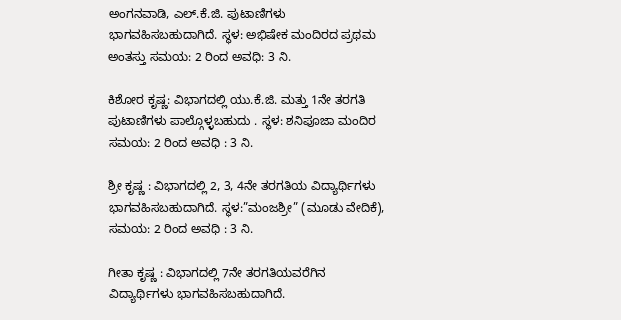ಅಂಗನವಾಡಿ, ಎಲ್.ಕೆ.ಜಿ. ಪುಟಾಣಿಗಳು ಭಾಗವಹಿಸಬಹುದಾಗಿದೆ. ಸ್ಥಳ: ಅಭಿಷೇಕ ಮಂದಿರದ ಪ್ರಥಮ ಅಂತಸ್ತು ಸಮಯ: 2 ರಿಂದ ಅವಧಿ: 3 ನಿ.

ಕಿಶೋರ ಕೃಷ್ಣ: ವಿಭಾಗದಲ್ಲಿ ಯು.ಕೆ.ಜಿ. ಮತ್ತು 1ನೇ ತರಗತಿ ಪುಟಾಣಿಗಳು ಪಾಲ್ಗೊಳ್ಳಬಹುದು . ಸ್ಥಳ: ಶನಿಪೂಜಾ ಮಂದಿರ ಸಮಯ: 2 ರಿಂದ ಅವಧಿ : 3 ನಿ.

ಶ್ರೀ ಕೃಷ್ಣ : ವಿಭಾಗದಲ್ಲಿ 2, 3, 4ನೇ ತರಗತಿಯ ವಿದ್ಯಾರ್ಥಿಗಳು ಭಾಗವಹಿಸಬಹುದಾಗಿದೆ. ಸ್ಥಳ:”ಮಂಜಶ್ರೀ” (ಮೂಡು ವೇದಿಕೆ), ಸಮಯ: 2 ರಿಂದ ಅವಧಿ : 3 ನಿ.

ಗೀತಾ ಕೃಷ್ಣ : ವಿಭಾಗದಲ್ಲಿ 7ನೇ ತರಗತಿಯವರೆಗಿನ ವಿದ್ಯಾರ್ಥಿಗಳು ಭಾಗವಹಿಸಬಹುದಾಗಿದೆ.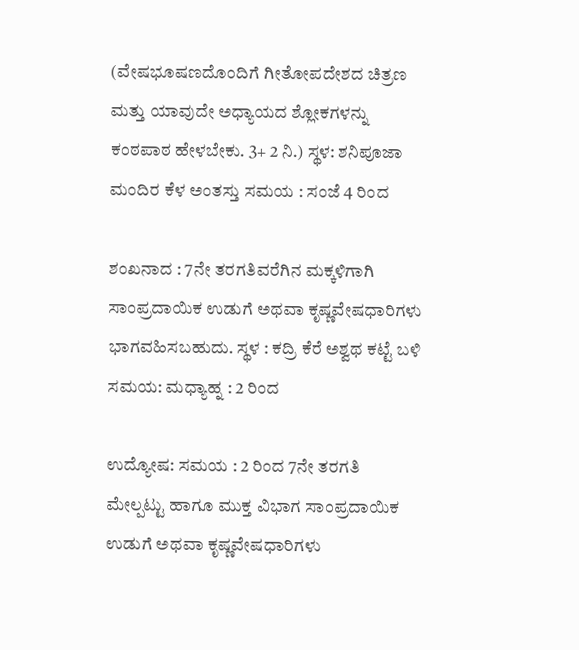(ವೇಷಭೂಷಣದೊಂದಿಗೆ ಗೀತೋಪದೇಶದ ಚಿತ್ರಣ ಮತ್ತು ಯಾವುದೇ ಅಧ್ಯಾಯದ ಶ್ಲೋಕಗಳನ್ನು ಕಂಠಪಾಠ ಹೇಳಬೇಕು. 3+ 2 ನಿ.) ಸ್ಥಳ: ಶನಿಪೂಜಾ ಮಂದಿರ ಕೆಳ ಅಂತಸ್ತು ಸಮಯ : ಸಂಜೆ 4 ರಿಂದ

ಶಂಖನಾದ : 7ನೇ ತರಗತಿವರೆಗಿನ ಮಕ್ಕಳಿಗಾಗಿ ಸಾಂಪ್ರದಾಯಿಕ ಉಡುಗೆ ಅಥವಾ ಕೃಷ್ಣವೇಷಧಾರಿಗಳು ಭಾಗವಹಿಸಬಹುದು. ಸ್ಥಳ : ಕದ್ರಿ ಕೆರೆ ಅಶ್ವಥ ಕಟ್ಟೆ ಬಳಿ ಸಮಯ: ಮಧ್ಯಾಹ್ನ : 2 ರಿಂದ

ಉದ್ಯೋಷ: ಸಮಯ : 2 ರಿಂದ 7ನೇ ತರಗತಿ ಮೇಲ್ಪಟ್ಟು ಹಾಗೂ ಮುಕ್ತ ವಿಭಾಗ ಸಾಂಪ್ರದಾಯಿಕ ಉಡುಗೆ ಅಥವಾ ಕೃಷ್ಣವೇಷಧಾರಿಗಳು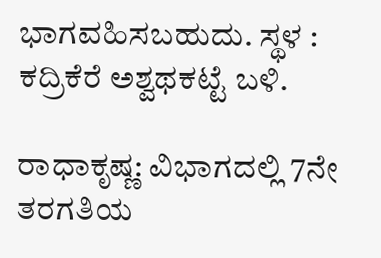ಭಾಗವಹಿಸಬಹುದು. ಸ್ಥಳ : ಕದ್ರಿಕೆರೆ ಅಶ್ವಥಕಟ್ಟೆ ಬಳಿ.

ರಾಧಾಕೃಷ್ಣ: ವಿಭಾಗದಲ್ಲಿ 7ನೇ ತರಗತಿಯ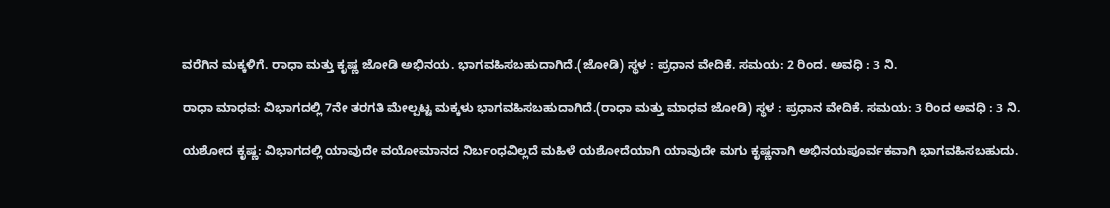ವರೆಗಿನ ಮಕ್ಕಳಿಗೆ. ರಾಧಾ ಮತ್ತು ಕೃಷ್ಣ ಜೋಡಿ ಅಭಿನಯ. ಭಾಗವಹಿಸಬಹುದಾಗಿದೆ.(ಜೋಡಿ) ಸ್ಥಳ : ಪ್ರಧಾನ ವೇದಿಕೆ. ಸಮಯ: 2 ರಿಂದ. ಅವಧಿ : 3 ನಿ.

ರಾಧಾ ಮಾಧವ: ವಿಭಾಗದಲ್ಲಿ 7ನೇ ತರಗತಿ ಮೇಲ್ಪಟ್ಟ ಮಕ್ಕಳು ಭಾಗವಹಿಸಬಹುದಾಗಿದೆ.(ರಾಧಾ ಮತ್ತು ಮಾಧವ ಜೋಡಿ) ಸ್ಥಳ : ಪ್ರಧಾನ ವೇದಿಕೆ. ಸಮಯ: 3 ರಿಂದ ಅವಧಿ : 3 ನಿ.

ಯಶೋದ ಕೃಷ್ಣ: ವಿಭಾಗದಲ್ಲಿ ಯಾವುದೇ ವಯೋಮಾನದ ನಿರ್ಬಂಧವಿಲ್ಲದೆ ಮಹಿಳೆ ಯಶೋದೆಯಾಗಿ ಯಾವುದೇ ಮಗು ಕೃಷ್ಣನಾಗಿ ಅಭಿನಯಪೂರ್ವಕವಾಗಿ ಭಾಗವಹಿಸಬಹುದು.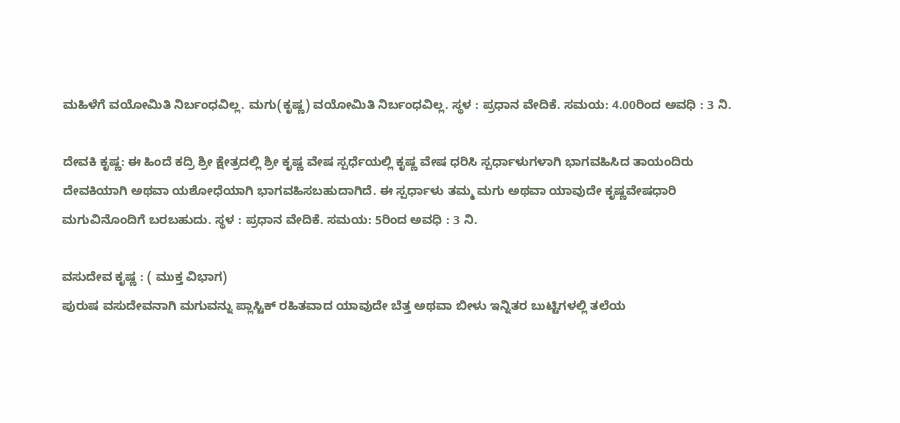ಮಹಿಳೆಗೆ ವಯೋಮಿತಿ ನಿರ್ಬಂಧವಿಲ್ಲ. ಮಗು(ಕೃಷ್ಣ) ವಯೋಮಿತಿ ನಿರ್ಬಂಧವಿಲ್ಲ. ಸ್ಥಳ : ಪ್ರಧಾನ ವೇದಿಕೆ. ಸಮಯ: 4.00ರಿಂದ ಅವಧಿ : 3 ನಿ.

ದೇವಕಿ ಕೃಷ್ಣ: ಈ ಹಿಂದೆ ಕದ್ರಿ ಶ್ರೀ ಕ್ಷೇತ್ರದಲ್ಲಿ ಶ್ರೀ ಕೃಷ್ಣ ವೇಷ ಸ್ಪರ್ಧೆಯಲ್ಲಿ ಕೃಷ್ಣ ವೇಷ ಧರಿಸಿ ಸ್ಪರ್ಧಾಳುಗಳಾಗಿ ಭಾಗವಹಿಸಿದ ತಾಯಂದಿರು ದೇವಕಿಯಾಗಿ ಅಥವಾ ಯಶೋಧೆಯಾಗಿ ಭಾಗವಹಿಸಬಹುದಾಗಿದೆ. ಈ ಸ್ಪರ್ಧಾಳು ತಮ್ಮ ಮಗು ಅಥವಾ ಯಾವುದೇ ಕೃಷ್ಣವೇಷಧಾರಿ ಮಗುವಿನೊಂದಿಗೆ ಬರಬಹುದು. ಸ್ಥಳ : ಪ್ರಧಾನ ವೇದಿಕೆ. ಸಮಯ: 5ರಿಂದ ಅವಧಿ : 3 ನಿ.

ವಸುದೇವ ಕೃಷ್ಣ : ( ಮುಕ್ತ ವಿಭಾಗ)
ಪುರುಷ ವಸುದೇವನಾಗಿ ಮಗುವನ್ನು ಪ್ಲಾಸ್ಟಿಕ್ ರಹಿತವಾದ ಯಾವುದೇ ಬೆತ್ತ ಅಥವಾ ಬೀಳು ಇನ್ನಿತರ ಬುಟ್ಟಿಗಳಲ್ಲಿ ತಲೆಯ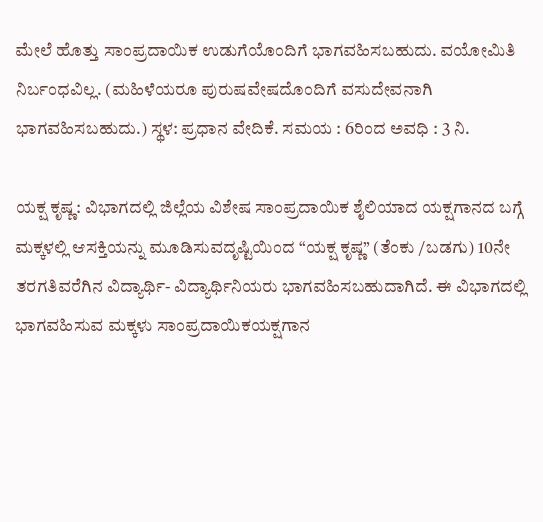ಮೇಲೆ ಹೊತ್ತು ಸಾಂಪ್ರದಾಯಿಕ ಉಡುಗೆಯೊಂದಿಗೆ ಭಾಗವಹಿಸಬಹುದು. ವಯೋಮಿತಿ ನಿರ್ಬಂಧವಿಲ್ಲ. (ಮಹಿಳೆಯರೂ ಪುರುಷವೇಷದೊಂದಿಗೆ ವಸುದೇವನಾಗಿ ಭಾಗವಹಿಸಬಹುದು.) ಸ್ಥಳ: ಪ್ರಧಾನ ವೇದಿಕೆ. ಸಮಯ : 6ರಿಂದ ಅವಧಿ : 3 ನಿ.

ಯಕ್ಷ ಕೃಷ್ಣ: ವಿಭಾಗದಲ್ಲಿ ಜಿಲ್ಲೆಯ ವಿಶೇಷ ಸಾಂಪ್ರದಾಯಿಕ ಶೈಲಿಯಾದ ಯಕ್ಷಗಾನದ ಬಗ್ಗೆ ಮಕ್ಕಳಲ್ಲಿ ಆಸಕ್ತಿಯನ್ನು ಮೂಡಿಸುವದೃಷ್ಟಿಯಿಂದ “ಯಕ್ಷ ಕೃಷ್ಣ” (ತೆಂಕು /ಬಡಗು) 10ನೇ ತರಗತಿವರೆಗಿನ ವಿದ್ಯಾರ್ಥಿ- ವಿದ್ಯಾರ್ಥಿನಿಯರು ಭಾಗವಹಿಸಬಹುದಾಗಿದೆ. ಈ ವಿಭಾಗದಲ್ಲಿ ಭಾಗವಹಿಸುವ ಮಕ್ಕಳು ಸಾಂಪ್ರದಾಯಿಕಯಕ್ಷಗಾನ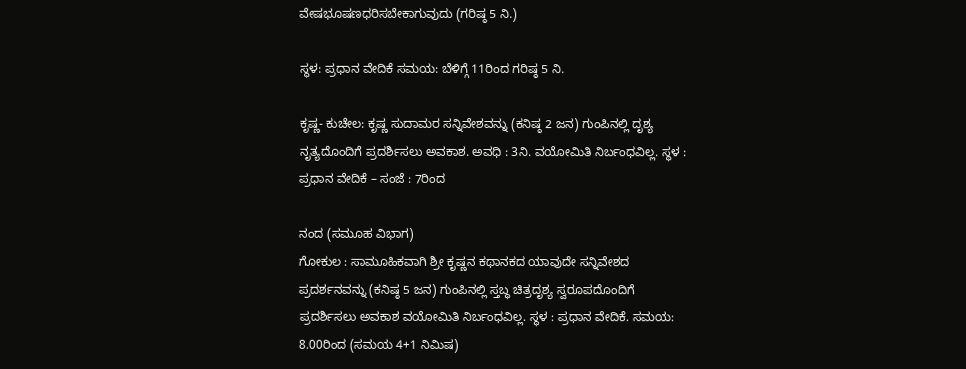ವೇಷಭೂಷಣಧರಿಸಬೇಕಾಗುವುದು (ಗರಿಷ್ಠ 5 ನಿ.)

ಸ್ಥಳ: ಪ್ರಧಾನ ವೇದಿಕೆ ಸಮಯ: ಬೆಳಿಗ್ಗೆ 11ರಿಂದ ಗರಿಷ್ಠ 5 ನಿ.

ಕೃಷ್ಣ- ಕುಚೇಲ: ಕೃಷ್ಣ ಸುದಾಮರ ಸನ್ನಿವೇಶವನ್ನು (ಕನಿಷ್ಠ 2 ಜನ) ಗುಂಪಿನಲ್ಲಿ ದೃಶ್ಯ ನೃತ್ಯದೊಂದಿಗೆ ಪ್ರದರ್ಶಿಸಲು ಅವಕಾಶ. ಅವಧಿ : 3ನಿ. ವಯೋಮಿತಿ ನಿರ್ಬಂಧವಿಲ್ಲ. ಸ್ಥಳ : ಪ್ರಧಾನ ವೇದಿಕೆ – ಸಂಜೆ : 7ರಿಂದ

ನಂದ (ಸಮೂಹ ವಿಭಾಗ)
ಗೋಕುಲ : ಸಾಮೂಹಿಕವಾಗಿ ಶ್ರೀ ಕೃಷ್ಣನ ಕಥಾನಕದ ಯಾವುದೇ ಸನ್ನಿವೇಶದ ಪ್ರದರ್ಶನವನ್ನು (ಕನಿಷ್ಠ 5 ಜನ) ಗುಂಪಿನಲ್ಲಿ ಸ್ತಬ್ಧ ಚಿತ್ರದೃಶ್ಯ ಸ್ವರೂಪದೊಂದಿಗೆ ಪ್ರದರ್ಶಿಸಲು ಅವಕಾಶ ವಯೋಮಿತಿ ನಿರ್ಬಂಧವಿಲ್ಲ. ಸ್ಥಳ : ಪ್ರಧಾನ ವೇದಿಕೆ. ಸಮಯ: 8.00ರಿಂದ (ಸಮಯ 4+1 ನಿಮಿಷ)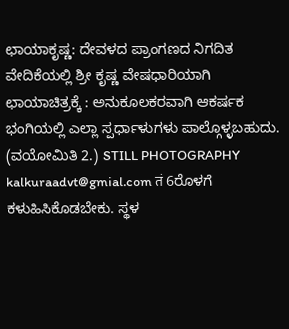ಛಾಯಾಕೃಷ್ಣ: ದೇವಳದ ಪ್ರಾಂಗಣದ ನಿಗದಿತ ವೇದಿಕೆಯಲ್ಲಿ ಶ್ರೀ ಕೃಷ್ಣ ವೇಷಧಾರಿಯಾಗಿ ಛಾಯಾಚಿತ್ರಕ್ಕೆ : ಅನುಕೂಲಕರವಾಗಿ ಆಕರ್ಷಕ ಭಂಗಿಯಲ್ಲಿ ಎಲ್ಲಾ ಸ್ಪರ್ಧಾಳುಗಳು ಪಾಲ್ಗೊಳ್ಳಬಹುದು. (ವಯೋಮಿತಿ 2.) STILL PHOTOGRAPHY kalkuraadvt@gmial.com तं 6ರೊಳಗೆ ಕಳುಹಿಸಿಕೊಡಬೇಕು. ಸ್ಥಳ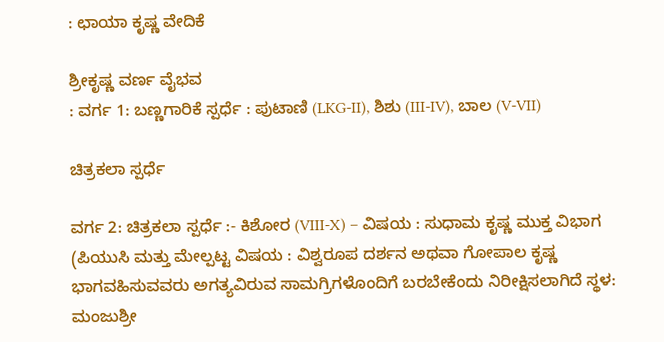: ಛಾಯಾ ಕೃಷ್ಣ ವೇದಿಕೆ

ಶ್ರೀಕೃಷ್ಣ ವರ್ಣ ವೈಭವ
: ವರ್ಗ 1: ಬಣ್ಣಗಾರಿಕೆ ಸ್ಪರ್ಧೆ : ಪುಟಾಣಿ (LKG-II), ಶಿಶು (III-IV), ಬಾಲ (V-VII)

ಚಿತ್ರಕಲಾ ಸ್ಪರ್ಧೆ

ವರ್ಗ 2: ಚಿತ್ರಕಲಾ ಸ್ಪರ್ಧೆ :- ಕಿಶೋರ (VIII-X) – ವಿಷಯ : ಸುಧಾಮ ಕೃಷ್ಣ ಮುಕ್ತ ವಿಭಾಗ (ಪಿಯುಸಿ ಮತ್ತು ಮೇಲ್ಪಟ್ಟ ವಿಷಯ : ವಿಶ್ವರೂಪ ದರ್ಶನ ಅಥವಾ ಗೋಪಾಲ ಕೃಷ್ಣ ಭಾಗವಹಿಸುವವರು ಅಗತ್ಯವಿರುವ ಸಾಮಗ್ರಿಗಳೊಂದಿಗೆ ಬರಬೇಕೆಂದು ನಿರೀಕ್ಷಿಸಲಾಗಿದೆ ಸ್ಥಳ: ಮಂಜುಶ್ರೀ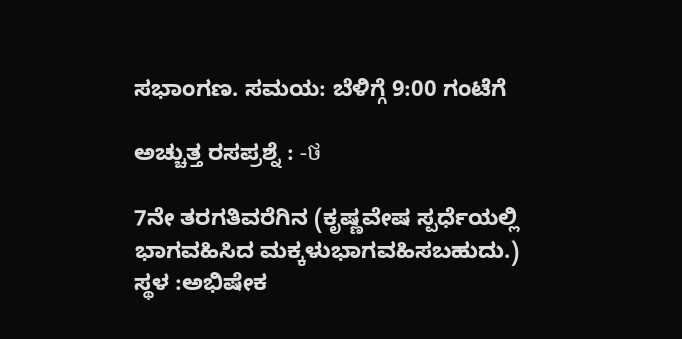ಸಭಾಂಗಣ. ಸಮಯ: ಬೆಳಿಗ್ಗೆ 9:00 ಗಂಟೆಗೆ

ಅಚ್ಚುತ್ತ ರಸಪ್ರಶ್ನೆ : -ថ

7ನೇ ತರಗತಿವರೆಗಿನ (ಕೃಷ್ಣವೇಷ ಸ್ಪರ್ಧೆಯಲ್ಲಿ ಭಾಗವಹಿಸಿದ ಮಕ್ಕಳುಭಾಗವಹಿಸಬಹುದು.) ಸ್ಥಳ :ಅಭಿಷೇಕ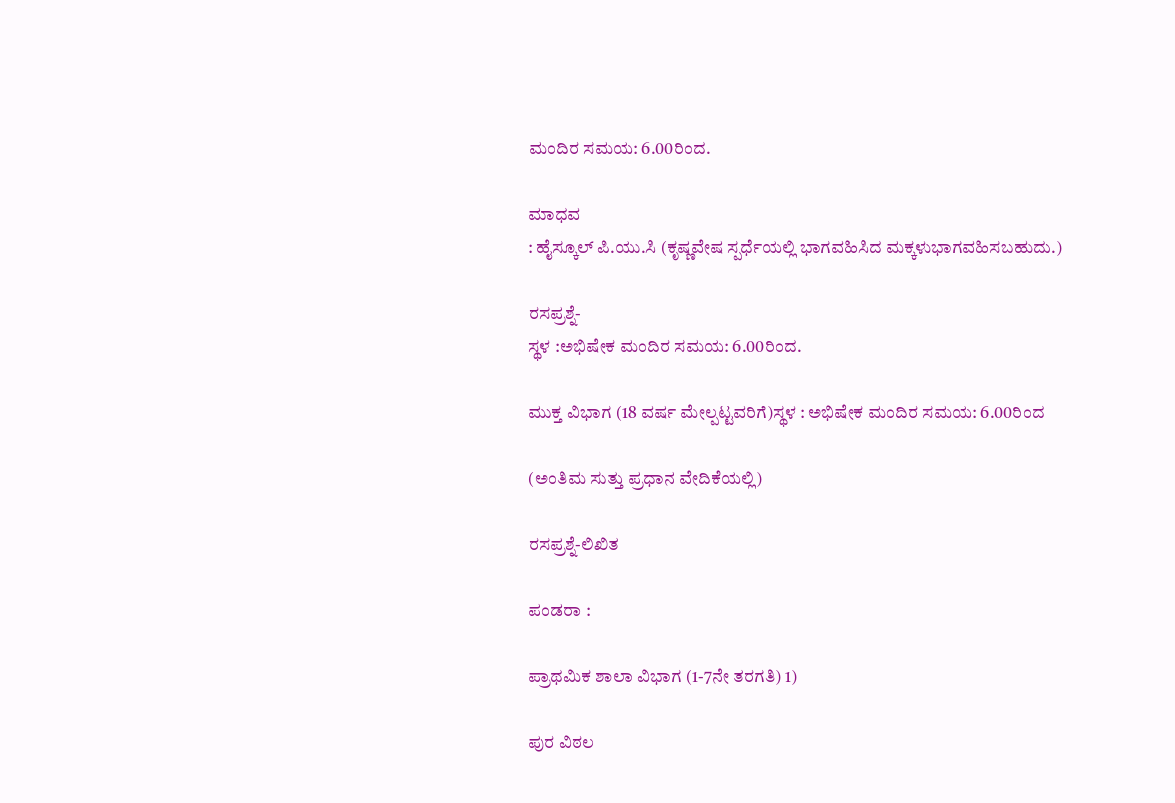ಮಂದಿರ ಸಮಯ: 6.00ರಿಂದ.

ಮಾಧವ
: ಹೈಸ್ಕೂಲ್ ಪಿ.ಯು.ಸಿ (ಕೃಷ್ಣವೇಷ ಸ್ಪರ್ಧೆಯಲ್ಲಿ ಭಾಗವಹಿಸಿದ ಮಕ್ಕಳುಭಾಗವಹಿಸಬಹುದು.)

ರಸಪ್ರಶ್ನೆ-
ಸ್ಥಳ :ಅಭಿಷೇಕ ಮಂದಿರ ಸಮಯ: 6.00ರಿಂದ.

ಮುಕ್ತ ವಿಭಾಗ (18 ವರ್ಷ ಮೇಲ್ಪಟ್ಟವರಿಗೆ)ಸ್ಥಳ : ಅಭಿಷೇಕ ಮಂದಿರ ಸಮಯ: 6.00ರಿಂದ

(ಅಂತಿಮ ಸುತ್ತು ಪ್ರಧಾನ ವೇದಿಕೆಯಲ್ಲಿ)

ರಸಪ್ರಶ್ನೆ-ಲಿಖಿತ

ಪಂಡರಾ :

ಪ್ರಾಥಮಿಕ ಶಾಲಾ ವಿಭಾಗ (1-7ನೇ ತರಗತಿ) 1)

ಪುರ ವಿಠಲ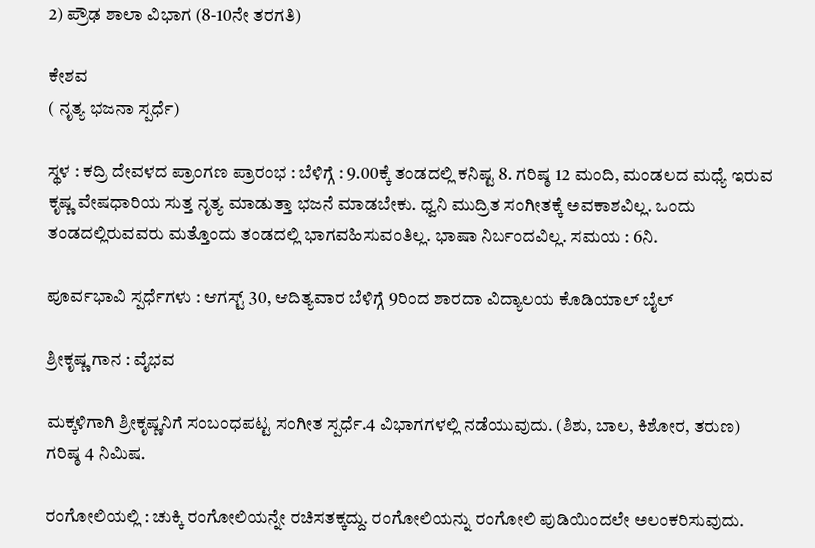2) ಪ್ರೌಢ ಶಾಲಾ ವಿಭಾಗ (8-10ನೇ ತರಗತಿ)

ಕೇಶವ
( ನೃತ್ಯ ಭಜನಾ ಸ್ಪರ್ಧೆ)

ಸ್ಥಳ : ಕದ್ರಿ ದೇವಳದ ಪ್ರಾಂಗಣ ಪ್ರಾರಂಭ : ಬೆಳಿಗ್ಗೆ : 9.00ಕ್ಕೆ ತಂಡದಲ್ಲಿ ಕನಿಷ್ಟ 8. ಗರಿಷ್ಠ 12 ಮಂದಿ, ಮಂಡಲದ ಮಧ್ಯೆ ಇರುವ ಕೃಷ್ಣ ವೇಷಧಾರಿಯ ಸುತ್ತ ನೃತ್ಯ ಮಾಡುತ್ತಾ ಭಜನೆ ಮಾಡಬೇಕು. ಧ್ವನಿ ಮುದ್ರಿತ ಸಂಗೀತಕ್ಕೆ ಅವಕಾಶವಿಲ್ಲ. ಒಂದು ತಂಡದಲ್ಲಿರುವವರು ಮತ್ತೊಂದು ತಂಡದಲ್ಲಿ ಭಾಗವಹಿಸುವಂತಿಲ್ಲ. ಭಾಷಾ ನಿರ್ಬಂದವಿಲ್ಲ. ಸಮಯ : 6ನಿ.

ಪೂರ್ವಭಾವಿ ಸ್ಪರ್ಧೆಗಳು : ಆಗಸ್ಟ್ 30, ಆದಿತ್ಯವಾರ ಬೆಳಿಗ್ಗೆ 9ರಿಂದ ಶಾರದಾ ವಿದ್ಯಾಲಯ ಕೊಡಿಯಾಲ್‌ ಬೈಲ್

ಶ್ರೀಕೃಷ್ಣ ಗಾನ : ವೈಭವ

ಮಕ್ಕಳಿಗಾಗಿ ಶ್ರೀಕೃಷ್ಣನಿಗೆ ಸಂಬಂಧಪಟ್ಟ ಸಂಗೀತ ಸ್ಪರ್ಧೆ.4 ವಿಭಾಗಗಳಲ್ಲಿ ನಡೆಯುವುದು. (ಶಿಶು, ಬಾಲ, ಕಿಶೋರ, ತರುಣ) ಗರಿಷ್ಠ 4 ನಿಮಿಷ.

ರಂಗೋಲಿಯಲ್ಲಿ : ಚುಕ್ಕಿ ರಂಗೋಲಿಯನ್ನೇ ರಚಿಸತಕ್ಕದ್ದು. ರಂಗೋಲಿಯನ್ನು ರಂಗೋಲಿ ಪುಡಿಯಿಂದಲೇ ಅಲಂಕರಿಸುವುದು.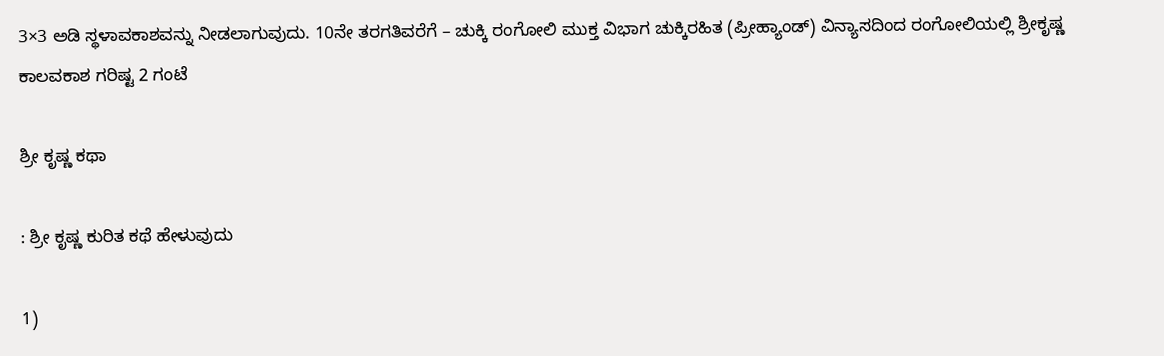3×3 ಅಡಿ ಸ್ಥಳಾವಕಾಶವನ್ನು ನೀಡಲಾಗುವುದು. 10ನೇ ತರಗತಿವರೆಗೆ – ಚುಕ್ಕಿ ರಂಗೋಲಿ ಮುಕ್ತ ವಿಭಾಗ ಚುಕ್ಕಿರಹಿತ (ಪ್ರೀಹ್ಯಾಂಡ್) ವಿನ್ಯಾಸದಿಂದ ರಂಗೋಲಿಯಲ್ಲಿ ಶ್ರೀಕೃಷ್ಣ ಕಾಲವಕಾಶ ಗರಿಷ್ಟ 2 ಗಂಟೆ

ಶ್ರೀ ಕೃಷ್ಣ ಕಥಾ

: ಶ್ರೀ ಕೃಷ್ಣ ಕುರಿತ ಕಥೆ ಹೇಳುವುದು

1)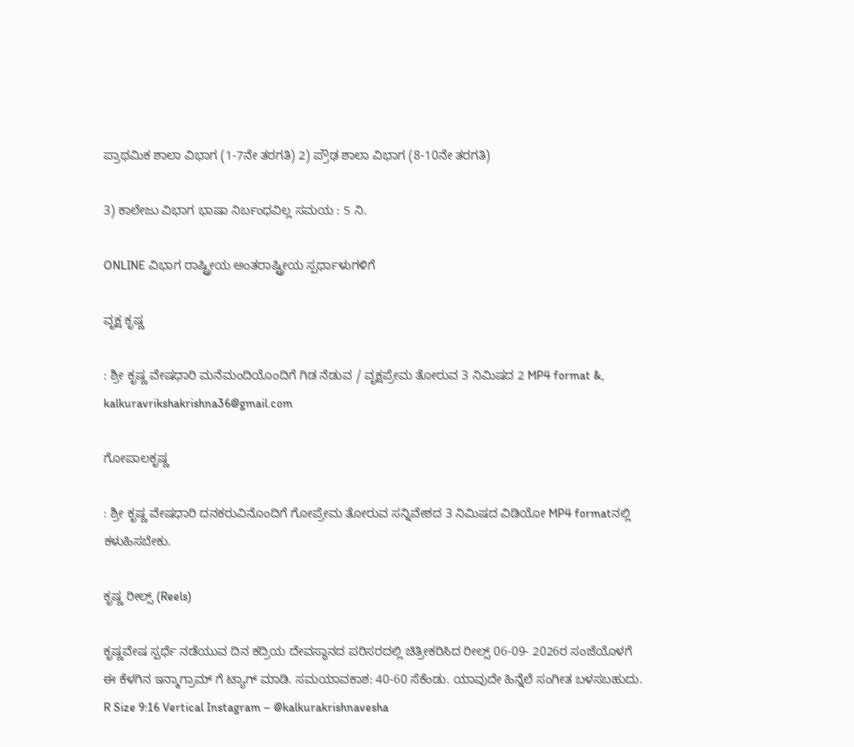ಪ್ರಾಥಮಿಕ ಶಾಲಾ ವಿಭಾಗ (1-7ನೇ ತರಗತಿ) 2) ಪ್ರೌಢ ಶಾಲಾ ವಿಭಾಗ (8-10ನೇ ತರಗತಿ)

3) ಕಾಲೇಜು ವಿಭಾಗ ಭಾಷಾ ನಿರ್ಬಂಧವಿಲ್ಲ ಸಮಯ : 5 ನಿ.

ONLINE ವಿಭಾಗ ರಾಷ್ಟ್ರೀಯ ಅಂತರಾಷ್ಟ್ರೀಯ ಸ್ಪರ್ಧಾಳುಗಳಿಗೆ

ವೃಕ್ಷ ಕೃಷ್ಣ

: ಶ್ರೀ ಕೃಷ್ಣ ವೇಷಧಾರಿ ಮನೆಮಂದಿಯೊಂದಿಗೆ ಗಿಡ ನೆಡುವ / ವೃಕ್ಷಪ್ರೇಮ ತೋರುವ 3 ನಿಮಿಷದ 2 MP4 format &, kalkuravrikshakrishna36@gmail.com

ಗೋಪಾಲಕೃಷ್ಣ

: ಶ್ರೀ ಕೃಷ್ಣ ವೇಷಧಾರಿ ದನಕರುವಿನೊಂದಿಗೆ ಗೋಪ್ರೇಮ ತೋರುವ ಸನ್ನಿವೇಶದ 3 ನಿಮಿಷದ ವಿಡಿಯೋ MP4 formatನಲ್ಲಿ ಕಳುಹಿಸಬೇಕು.

ಕೃಷ್ಣ ರೀಲ್ಸ್ (Reels)

ಕೃಷ್ಣವೇಷ ಸ್ಪರ್ಧೆ ನಡೆಯುವ ದಿನ ಕದ್ರಿಯ ದೇವಸ್ಥಾನದ ಪರಿಸರದಲ್ಲಿ ಚಿತ್ರೀಕರಿಸಿದ ರೀಲ್ಸ್ 06-09- 2026ರ ಸಂಜೆಯೊಳಗೆ ಈ ಕೆಳಗಿನ ಇನ್ಮಾಗ್ರಾಮ್‌ ಗೆ ಟ್ಯಾಗ್ ಮಾಡಿ. ಸಮಯಾವಕಾಶ: 40-60 ಸೆಕೆಂಡು. ಯಾವುದೇ ಹಿನ್ನೆಲೆ ಸಂಗೀತ ಬಳಸಬಹುದು. R Size 9:16 Vertical Instagram – @kalkurakrishnavesha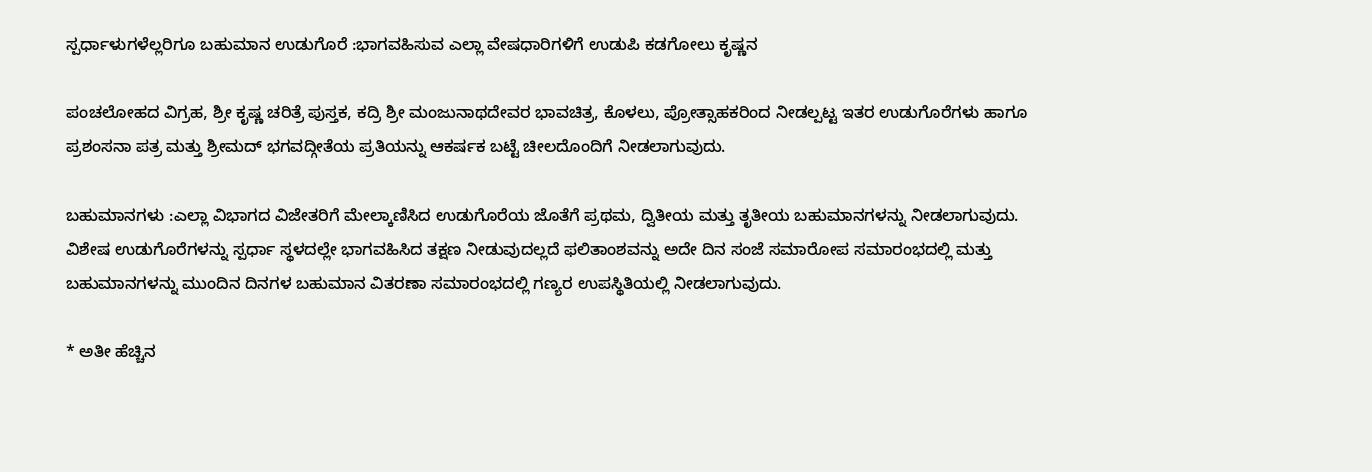ಸ್ಪರ್ಧಾಳುಗಳೆಲ್ಲರಿಗೂ ಬಹುಮಾನ ಉಡುಗೊರೆ :ಭಾಗವಹಿಸುವ ಎಲ್ಲಾ ವೇಷಧಾರಿಗಳಿಗೆ ಉಡುಪಿ ಕಡಗೋಲು ಕೃಷ್ಣನ

ಪಂಚಲೋಹದ ವಿಗ್ರಹ, ಶ್ರೀ ಕೃಷ್ಣ ಚರಿತ್ರೆ ಪುಸ್ತಕ, ಕದ್ರಿ ಶ್ರೀ ಮಂಜುನಾಥದೇವರ ಭಾವಚಿತ್ರ, ಕೊಳಲು, ಪ್ರೋತ್ಸಾಹಕರಿಂದ ನೀಡಲ್ಪಟ್ಟ ಇತರ ಉಡುಗೊರೆಗಳು ಹಾಗೂ ಪ್ರಶಂಸನಾ ಪತ್ರ ಮತ್ತು ಶ್ರೀಮದ್ ಭಗವದ್ಗೀತೆಯ ಪ್ರತಿಯನ್ನು ಆಕರ್ಷಕ ಬಟ್ಟೆ ಚೀಲದೊಂದಿಗೆ ನೀಡಲಾಗುವುದು.

ಬಹುಮಾನಗಳು :ಎಲ್ಲಾ ವಿಭಾಗದ ವಿಜೇತರಿಗೆ ಮೇಲ್ಕಾಣಿಸಿದ ಉಡುಗೊರೆಯ ಜೊತೆಗೆ ಪ್ರಥಮ, ದ್ವಿತೀಯ ಮತ್ತು ತೃತೀಯ ಬಹುಮಾನಗಳನ್ನು ನೀಡಲಾಗುವುದು. ವಿಶೇಷ ಉಡುಗೊರೆಗಳನ್ನು ಸ್ಪರ್ಧಾ ಸ್ಥಳದಲ್ಲೇ ಭಾಗವಹಿಸಿದ ತಕ್ಷಣ ನೀಡುವುದಲ್ಲದೆ ಫಲಿತಾಂಶವನ್ನು ಅದೇ ದಿನ ಸಂಜೆ ಸಮಾರೋಪ ಸಮಾರಂಭದಲ್ಲಿ ಮತ್ತು ಬಹುಮಾನಗಳನ್ನು ಮುಂದಿನ ದಿನಗಳ ಬಹುಮಾನ ವಿತರಣಾ ಸಮಾರಂಭದಲ್ಲಿ ಗಣ್ಯರ ಉಪಸ್ಥಿತಿಯಲ್ಲಿ ನೀಡಲಾಗುವುದು.

* ಅತೀ ಹೆಚ್ಚಿನ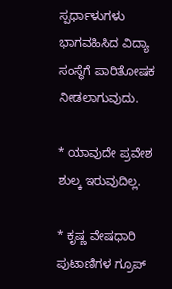ಸ್ಪರ್ಧಾಳುಗಳು ಭಾಗವಹಿಸಿದ ವಿದ್ಯಾ ಸಂಸ್ಥೆಗೆ ಪಾರಿತೋಷಕ ನೀಡಲಾಗುವುದು.

* ಯಾವುದೇ ಪ್ರವೇಶ ಶುಲ್ಕ ಇರುವುದಿಲ್ಲ.

* ಕೃಷ್ಣ ವೇಷಧಾರಿ ಪುಟಾಣಿಗಳ ಗ್ರೂಪ್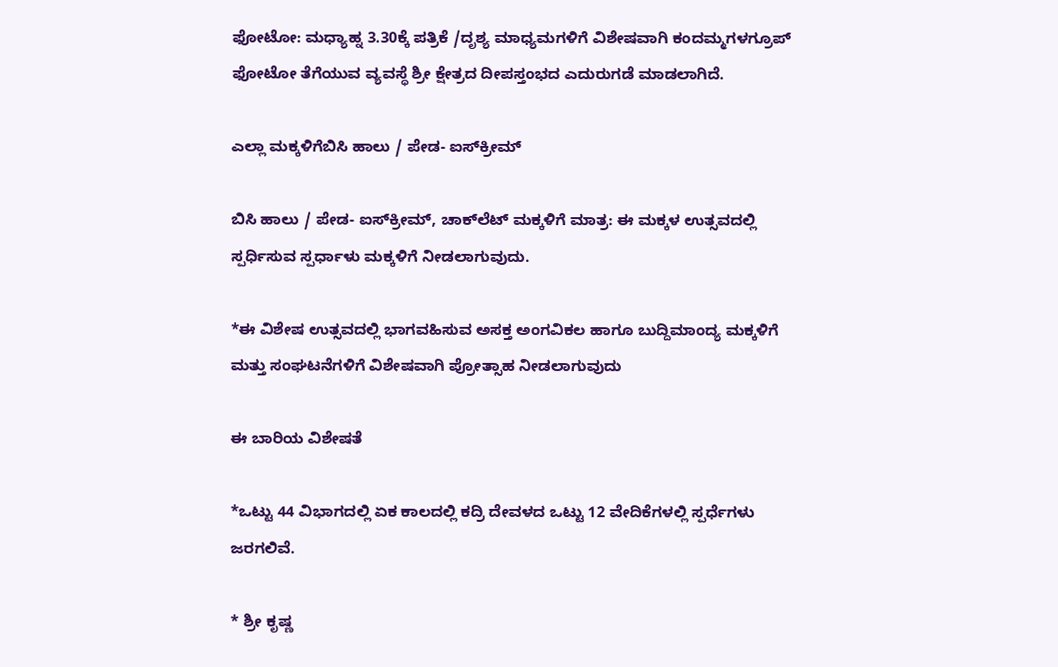ಫೋಟೋ: ಮಧ್ಯಾಹ್ನ 3.30ಕ್ಕೆ ಪತ್ರಿಕೆ /ದೃಶ್ಯ ಮಾಧ್ಯಮಗಳಿಗೆ ವಿಶೇಷವಾಗಿ ಕಂದಮ್ಮಗಳಗ್ರೂಪ್ ಫೋಟೋ ತೆಗೆಯುವ ವ್ಯವಸ್ಥೆ ಶ್ರೀ ಕ್ಷೇತ್ರದ ದೀಪಸ್ತಂಭದ ಎದುರುಗಡೆ ಮಾಡಲಾಗಿದೆ.

ಎಲ್ಲಾ ಮಕ್ಕಳಿಗೆಬಿಸಿ ಹಾಲು / ಪೇಡ- ಐಸ್‌ಕ್ರೀಮ್

ಬಿಸಿ ಹಾಲು / ಪೇಡ- ಐಸ್‌ಕ್ರೀಮ್, ಚಾಕ್‌ಲೆಟ್ ಮಕ್ಕಳಿಗೆ ಮಾತ್ರ: ಈ ಮಕ್ಕಳ ಉತ್ಸವದಲ್ಲಿ ಸ್ಪರ್ಧಿಸುವ ಸ್ಪರ್ಧಾಳು ಮಕ್ಕಳಿಗೆ ನೀಡಲಾಗುವುದು.

*ಈ ವಿಶೇಷ ಉತ್ಸವದಲ್ಲಿ ಭಾಗವಹಿಸುವ ಅಸಕ್ತ ಅಂಗವಿಕಲ ಹಾಗೂ ಬುದ್ದಿಮಾಂದ್ಯ ಮಕ್ಕಳಿಗೆ ಮತ್ತು ಸಂಘಟನೆಗಳಿಗೆ ವಿಶೇಷವಾಗಿ ಪ್ರೋತ್ಸಾಹ ನೀಡಲಾಗುವುದು

ಈ ಬಾರಿಯ ವಿಶೇಷತೆ

*ಒಟ್ಟು 44 ವಿಭಾಗದಲ್ಲಿ ಏಕ ಕಾಲದಲ್ಲಿ ಕದ್ರಿ ದೇವಳದ ಒಟ್ಟು 12 ವೇದಿಕೆಗಳಲ್ಲಿ ಸ್ಪರ್ಧೆಗಳು ಜರಗಲಿವೆ.

* ಶ್ರೀ ಕೃಷ್ಣ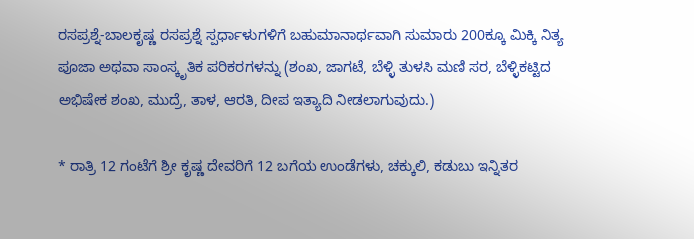ರಸಪ್ರಶ್ನೆ-ಬಾಲಕೃಷ್ಣ ರಸಪ್ರಶ್ನೆ ಸ್ಪರ್ಧಾಳುಗಳಿಗೆ ಬಹುಮಾನಾರ್ಥವಾಗಿ ಸುಮಾರು 200ಕ್ಕೂ ಮಿಕ್ಕಿ ನಿತ್ಯ ಪೂಜಾ ಅಥವಾ ಸಾಂಸ್ಕೃತಿಕ ಪರಿಕರಗಳನ್ನು (ಶಂಖ, ಜಾಗಟೆ, ಬೆಳ್ಳಿ ತುಳಸಿ ಮಣಿ ಸರ, ಬೆಳ್ಳಿಕಟ್ಟಿದ ಅಭಿಷೇಕ ಶಂಖ, ಮುದ್ರೆ, ತಾಳ, ಆರತಿ, ದೀಪ ಇತ್ಯಾದಿ ನೀಡಲಾಗುವುದು.)

* ರಾತ್ರಿ 12 ಗಂಟೆಗೆ ಶ್ರೀ ಕೃಷ್ಣ ದೇವರಿಗೆ 12 ಬಗೆಯ ಉಂಡೆಗಳು, ಚಕ್ಕುಲಿ, ಕಡುಬು ಇನ್ನಿತರ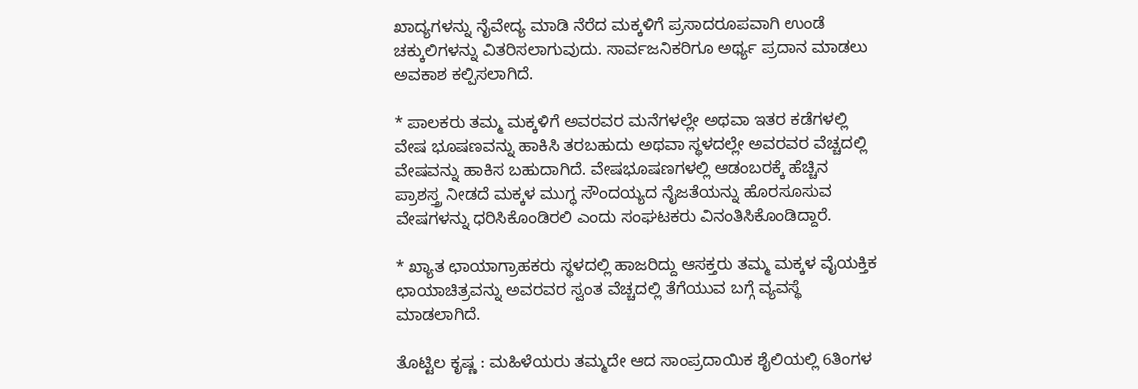ಖಾದ್ಯಗಳನ್ನು ನೈವೇದ್ಯ ಮಾಡಿ ನೆರೆದ ಮಕ್ಕಳಿಗೆ ಪ್ರಸಾದರೂಪವಾಗಿ ಉಂಡೆ ಚಕ್ಕುಲಿಗಳನ್ನು ವಿತರಿಸಲಾಗುವುದು. ಸಾರ್ವಜನಿಕರಿಗೂ ಅರ್ಥ್ಯ ಪ್ರದಾನ ಮಾಡಲು ಅವಕಾಶ ಕಲ್ಪಿಸಲಾಗಿದೆ.

* ಪಾಲಕರು ತಮ್ಮ ಮಕ್ಕಳಿಗೆ ಅವರವರ ಮನೆಗಳಲ್ಲೇ ಅಥವಾ ಇತರ ಕಡೆಗಳಲ್ಲಿ ವೇಷ ಭೂಷಣವನ್ನು ಹಾಕಿಸಿ ತರಬಹುದು ಅಥವಾ ಸ್ಥಳದಲ್ಲೇ ಅವರವರ ವೆಚ್ಚದಲ್ಲಿ ವೇಷವನ್ನು ಹಾಕಿಸ ಬಹುದಾಗಿದೆ. ವೇಷಭೂಷಣಗಳಲ್ಲಿ ಆಡಂಬರಕ್ಕೆ ಹೆಚ್ಚಿನ ಪ್ರಾಶಸ್ತ್ರ ನೀಡದೆ ಮಕ್ಕಳ ಮುಗ್ಧ ಸೌಂದಯ್ಯದ ನೈಜತೆಯನ್ನು ಹೊರಸೂಸುವ ವೇಷಗಳನ್ನು ಧರಿಸಿಕೊಂಡಿರಲಿ ಎಂದು ಸಂಘಟಕರು ವಿನಂತಿಸಿಕೊಂಡಿದ್ದಾರೆ.

* ಖ್ಯಾತ ಛಾಯಾಗ್ರಾಹಕರು ಸ್ಥಳದಲ್ಲಿ ಹಾಜರಿದ್ದು ಆಸಕ್ತರು ತಮ್ಮ ಮಕ್ಕಳ ವೈಯಕ್ತಿಕ ಛಾಯಾಚಿತ್ರವನ್ನು ಅವರವರ ಸ್ವಂತ ವೆಚ್ಚದಲ್ಲಿ ತೆಗೆಯುವ ಬಗ್ಗೆ ವ್ಯವಸ್ಥೆ ಮಾಡಲಾಗಿದೆ.

ತೊಟ್ಟಿಲ ಕೃಷ್ಣ : ಮಹಿಳೆಯರು ತಮ್ಮದೇ ಆದ ಸಾಂಪ್ರದಾಯಿಕ ಶೈಲಿಯಲ್ಲಿ 6ತಿಂಗಳ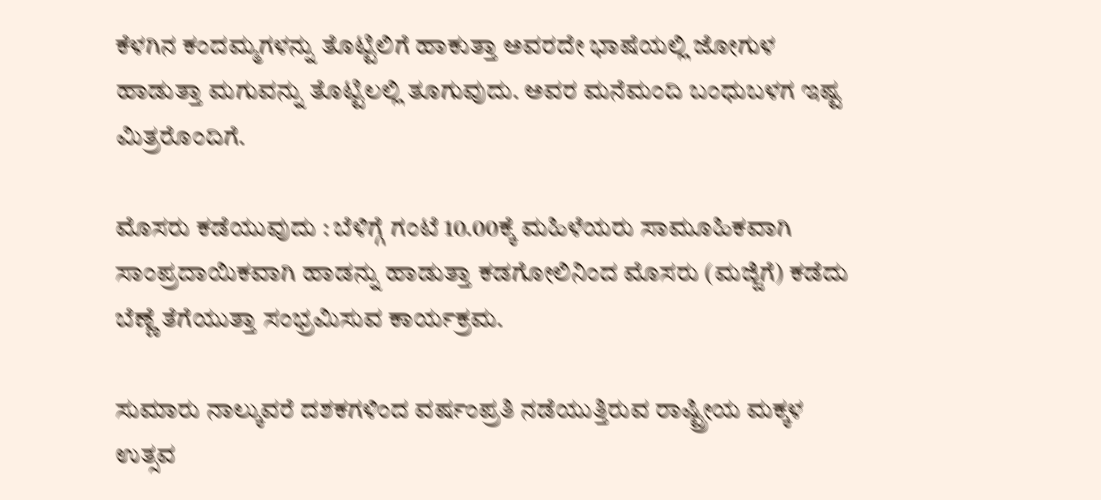ಕೆಳಗಿನ ಕಂದಮ್ಮಗಳನ್ನು ತೊಟ್ಟಿಲಿಗೆ ಹಾಕುತ್ತಾ ಅವರದೇ ಭಾಷೆಯಲ್ಲಿ ಜೋಗುಳ ಹಾಡುತ್ತಾ ಮಗುವನ್ನು ತೊಟ್ಟಿಲಲ್ಲಿ ತೂಗುವುದು. ಅವರ ಮನೆಮಂದಿ ಬಂಧುಬಳಗ ಇಷ್ಟ ಮಿತ್ರರೊಂದಿಗೆ.

ಮೊಸರು ಕಡೆಯುವುದು : ಬೆಳಿಗ್ಗೆ ಗಂಟೆ 10.00ಕ್ಕೆ ಮಹಿಳೆಯರು ಸಾಮೂಹಿಕವಾಗಿ ಸಾಂಪ್ರದಾಯಿಕವಾಗಿ ಹಾಡನ್ನು ಹಾಡುತ್ತಾ ಕಡಗೋಲಿನಿಂದ ಮೊಸರು (ಮಜ್ಜಿಗೆ) ಕಡೆದು ಬೆಣ್ಣೆ ತೆಗೆಯುತ್ತಾ ಸಂಭ್ರಮಿಸುವ ಕಾರ್ಯಕ್ರಮ.

ಸುಮಾರು ನಾಲ್ಕುವರೆ ದಶಕಗಳಿಂದ ವರ್ಷಂಪ್ರತಿ ನಡೆಯುತ್ತಿರುವ ರಾಷ್ಟ್ರೀಯ ಮಕ್ಕಳ ಉತ್ಸವ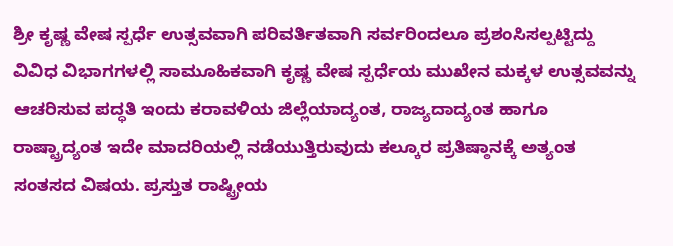ಶ್ರೀ ಕೃಷ್ಣ ವೇಷ ಸ್ಪರ್ಧೆ ಉತ್ಸವವಾಗಿ ಪರಿವರ್ತಿತವಾಗಿ ಸರ್ವರಿಂದಲೂ ಪ್ರಶಂಸಿಸಲ್ಪಟ್ಟಿದ್ದು ವಿವಿಧ ವಿಭಾಗಗಳಲ್ಲಿ ಸಾಮೂಹಿಕವಾಗಿ ಕೃಷ್ಣ ವೇಷ ಸ್ಪರ್ಧೆಯ ಮುಖೇನ ಮಕ್ಕಳ ಉತ್ಸವವನ್ನು ಆಚರಿಸುವ ಪದ್ಧತಿ ಇಂದು ಕರಾವಳಿಯ ಜಿಲ್ಲೆಯಾದ್ಯಂತ, ರಾಜ್ಯದಾದ್ಯಂತ ಹಾಗೂ ರಾಷ್ಟ್ರಾದ್ಯಂತ ಇದೇ ಮಾದರಿಯಲ್ಲಿ ನಡೆಯುತ್ತಿರುವುದು ಕಲ್ಕೂರ ಪ್ರತಿಷ್ಠಾನಕ್ಕೆ ಅತ್ಯಂತ ಸಂತಸದ ವಿಷಯ. ಪ್ರಸ್ತುತ ರಾಷ್ಟ್ರೀಯ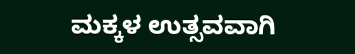ಮಕ್ಕಳ ಉತ್ಸವವಾಗಿ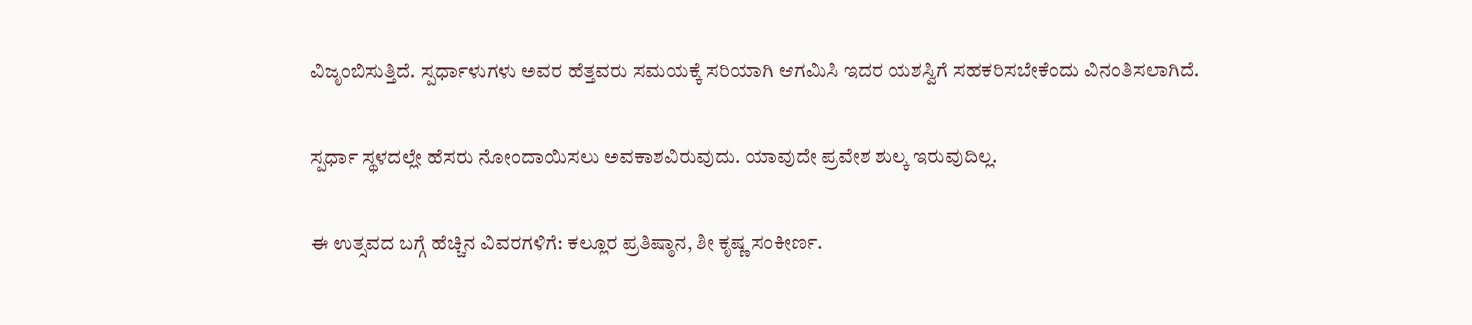ವಿಜೃಂಬಿಸುತ್ತಿದೆ. ಸ್ಪರ್ಧಾಳುಗಳು ಅವರ ಹೆತ್ತವರು ಸಮಯಕ್ಕೆ ಸರಿಯಾಗಿ ಆಗಮಿಸಿ ಇದರ ಯಶಸ್ವಿಗೆ ಸಹಕರಿಸಬೇಕೆಂದು ವಿನಂತಿಸಲಾಗಿದೆ.

ಸ್ಪರ್ಧಾ ಸ್ಥಳದಲ್ಲೇ ಹೆಸರು ನೋಂದಾಯಿಸಲು ಅವಕಾಶವಿರುವುದು. ಯಾವುದೇ ಪ್ರವೇಶ ಶುಲ್ಕ ಇರುವುದಿಲ್ಲ.

ಈ ಉತ್ಸವದ ಬಗ್ಗೆ ಹೆಚ್ಚಿನ ವಿವರಗಳಿಗೆ: ಕಲ್ಲೂರ ಪ್ರತಿಷ್ಠಾನ, ಶೀ ಕೃಷ್ಣ ಸಂಕೀರ್ಣ.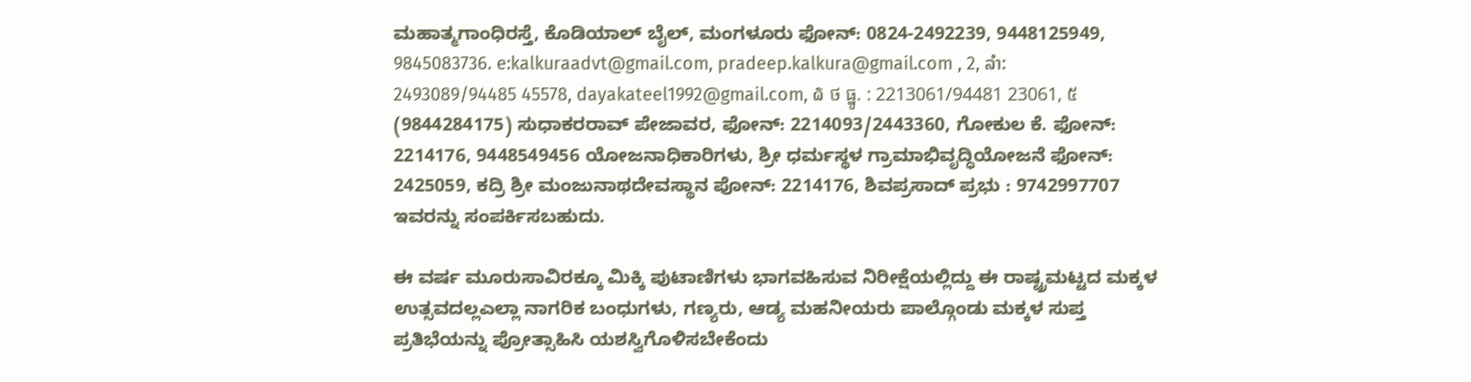ಮಹಾತ್ಮಗಾಂಧಿರಸ್ತೆ, ಕೊಡಿಯಾಲ್ ಬೈಲ್, ಮಂಗಳೂರು ಫೋನ್: 0824-2492239, 9448125949, 9845083736. e:kalkuraadvt@gmail.com, pradeep.kalkura@gmail.com , 2, ລຳ: 2493089/94485 45578, dayakateel1992@gmail.com, ໖ ថ ធ្នូ. : 2213061/94481 23061, ៥ (9844284175) ಸುಧಾಕರರಾವ್ ಪೇಜಾವರ, ಫೋನ್: 2214093/2443360, ಗೋಕುಲ ಕೆ. ಫೋನ್: 2214176, 9448549456 ಯೋಜನಾಧಿಕಾರಿಗಳು, ಶ್ರೀ ಧರ್ಮಸ್ಥಳ ಗ್ರಾಮಾಭಿವೃದ್ಧಿಯೋಜನೆ ಫೋನ್: 2425059, ಕದ್ರಿ ಶ್ರೀ ಮಂಜುನಾಥದೇವಸ್ಥಾನ ಪೋನ್: 2214176, ಶಿವಪ್ರಸಾದ್ ಪ್ರಭು : 9742997707 ಇವರನ್ನು ಸಂಪರ್ಕಿಸಬಹುದು.

ಈ ವರ್ಷ ಮೂರುಸಾವಿರಕ್ಕೂ ಮಿಕ್ಕಿ ಪುಟಾಣಿಗಳು ಭಾಗವಹಿಸುವ ನಿರೀಕ್ಷೆಯಲ್ಲಿದ್ದು ಈ ರಾಷ್ಟ್ರಮಟ್ಟದ ಮಕ್ಕಳ ಉತ್ಸವದಲ್ಲಎಲ್ಲಾ ನಾಗರಿಕ ಬಂಧುಗಳು, ಗಣ್ಯರು, ಆಡ್ಯ ಮಹನೀಯರು ಪಾಲ್ಗೊಂಡು ಮಕ್ಕಳ ಸುಪ್ತ ಪ್ರತಿಭೆಯನ್ನು ಪ್ರೋತ್ಸಾಹಿಸಿ ಯಶಸ್ವಿಗೊಳಿಸಬೇಕೆಂದು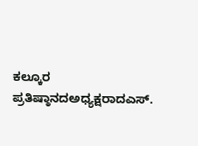ಕಲ್ಕೂರ ಪ್ರತಿಷ್ಠಾನದಅಧ್ಯಕ್ಷರಾದಎಸ್.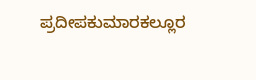ಪ್ರದೀಪಕುಮಾರಕಲ್ಲೂರ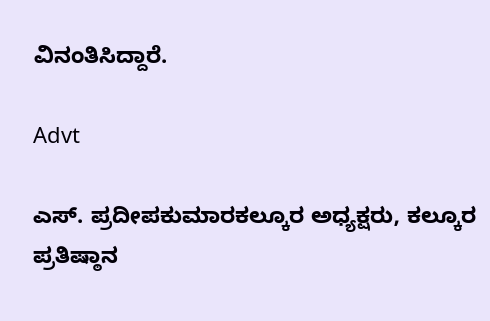ವಿನಂತಿಸಿದ್ದಾರೆ.

Advt

ಎಸ್. ಪ್ರದೀಪಕುಮಾರಕಲ್ಕೂರ ಅಧ್ಯಕ್ಷರು, ಕಲ್ಕೂರ ಪ್ರತಿಷ್ಠಾನ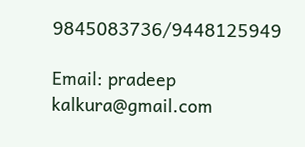9845083736/9448125949

Email: pradeep kalkura@gmail.com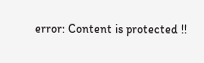error: Content is protected !!